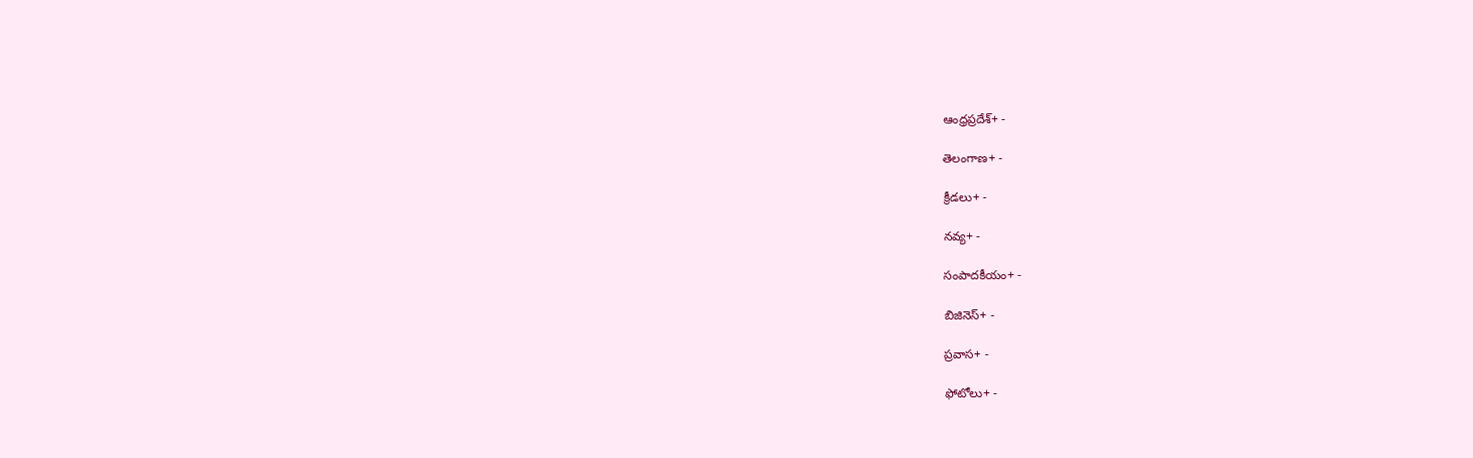ఆంధ్రప్రదేశ్+ -

తెలంగాణ+ -

క్రీడలు+ -

నవ్య+ -

సంపాదకీయం+ -

బిజినెస్+ -

ప్రవాస+ -

ఫోటోలు+ -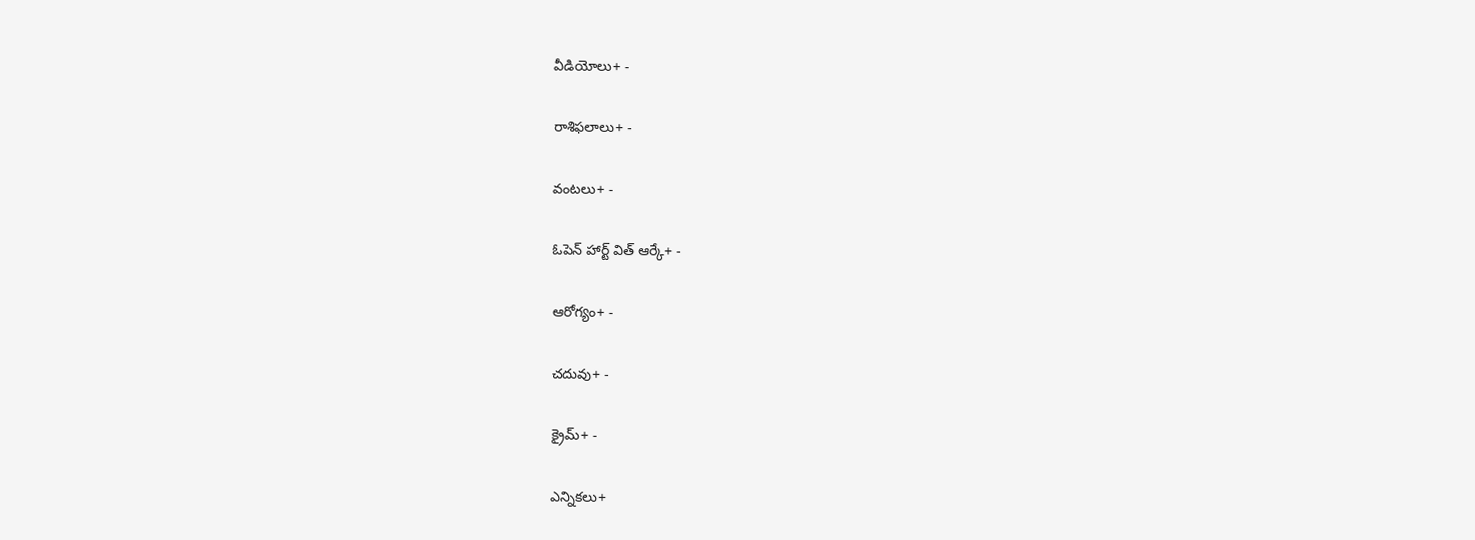వీడియోలు+ -

రాశిఫలాలు+ -

వంటలు+ -

ఓపెన్ హార్ట్ విత్ ఆర్కే+ -

ఆరోగ్యం+ -

చదువు+ -

క్రైమ్+ -

ఎన్నికలు+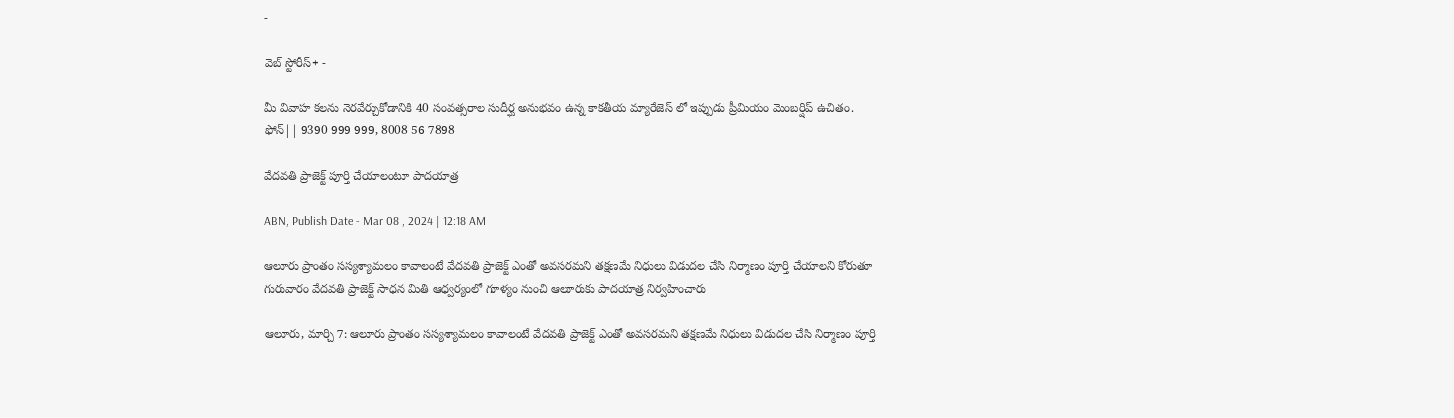-

వెబ్ స్టోరీస్+ -

మీ వివాహ కలను నెరవేర్చుకోడానికి 40 సంవత్సరాల సుదీర్ఘ అనుభవం ఉన్న కాకతీయ మ్యారేజెస్ లో ఇప్పుడు ప్రీమియం మెంబర్షిప్ ఉచితం. ఫోన్|| 9390 999 999, 8008 56 7898

వేదవతి ప్రాజెక్ట్‌ పూర్తి చేయాలంటూ పాదయాత్ర

ABN, Publish Date - Mar 08 , 2024 | 12:18 AM

ఆలూరు ప్రాంతం సస్యశ్యామలం కావాలంటే వేదవతి ప్రాజెక్ట్‌ ఎంతో అవసరమని తక్షణమే నిధులు విడుదల చేసి నిర్మాణం పూర్తి చేయాలని కోరుతూ గురువారం వేదవతి ప్రాజెక్ట్‌ సాధన మితి ఆధ్వర్యంలో గూళ్యం నుంచి ఆలూరుకు పాదయాత్ర నిర్వహించారు

ఆలూరు, మార్చి 7: ఆలూరు ప్రాంతం సస్యశ్యామలం కావాలంటే వేదవతి ప్రాజెక్ట్‌ ఎంతో అవసరమని తక్షణమే నిధులు విడుదల చేసి నిర్మాణం పూర్తి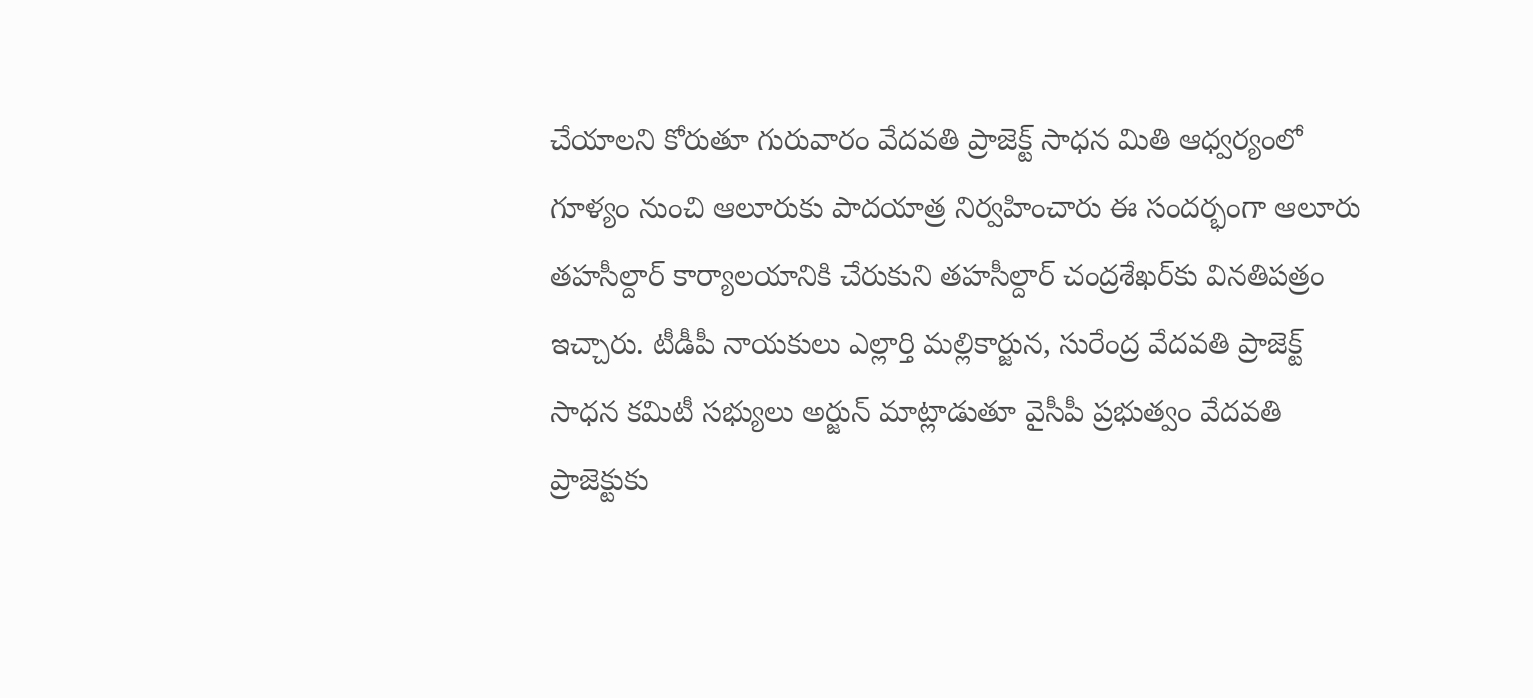చేయాలని కోరుతూ గురువారం వేదవతి ప్రాజెక్ట్‌ సాధన మితి ఆధ్వర్యంలో గూళ్యం నుంచి ఆలూరుకు పాదయాత్ర నిర్వహించారు ఈ సందర్భంగా ఆలూరు తహసీల్దార్‌ కార్యాలయానికి చేరుకుని తహసీల్దార్‌ చంద్రశేఖర్‌కు వినతిపత్రం ఇచ్చారు. టీడీపీ నాయకులు ఎల్లార్తి మల్లికార్జున, సురేంద్ర వేదవతి ప్రాజెక్ట్‌ సాధన కమిటీ సభ్యులు అర్జున్‌ మాట్లాడుతూ వైసీపీ ప్రభుత్వం వేదవతి ప్రాజెక్టుకు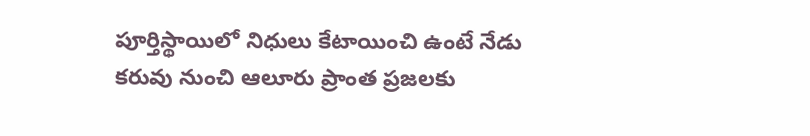పూర్తిస్థాయిలో నిధులు కేటాయించి ఉంటే నేడు కరువు నుంచి ఆలూరు ప్రాంత ప్రజలకు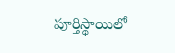పూర్తిస్థాయిలో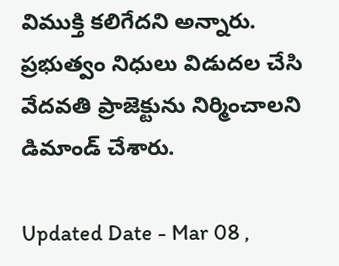విముక్తి కలిగేదని అన్నారు. ప్రభుత్వం నిధులు విడుదల చేసి వేదవతి ప్రాజెక్టును నిర్మించాలని డిమాండ్‌ చేశారు.

Updated Date - Mar 08 ,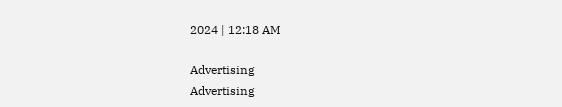2024 | 12:18 AM

Advertising
Advertising